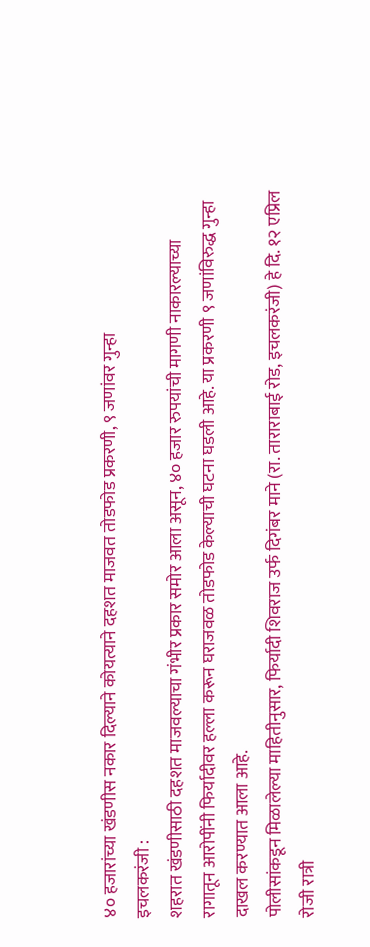४० हजारांच्या खंडणीस नकार दिल्याने कोयत्याने दहशत माजवत तोडफोड प्रकरणी, ९ जणांवर गुन्हा
इचलकरंजी :
शहरात खंडणीसाठी दहशत माजवल्याचा गंभीर प्रकार समोर आला असून, ४० हजार रुपयांची मागणी नाकारल्याच्या रागातून आरोपींनी फिर्यादीवर हल्ला करून घराजवळ तोडफोड केल्याची घटना घडली आहे. या प्रकरणी ९ जणांविरुद्ध गुन्हा दाखल करण्यात आला आहे.
पोलीसांकडून मिळालेल्या माहितीनुसार, फिर्यादी शिवराज उर्फ दिगंबर माने (रा. ताराराबाई रोड, इचलकरंजी) हे दि. १२ एप्रिल रोजी रात्री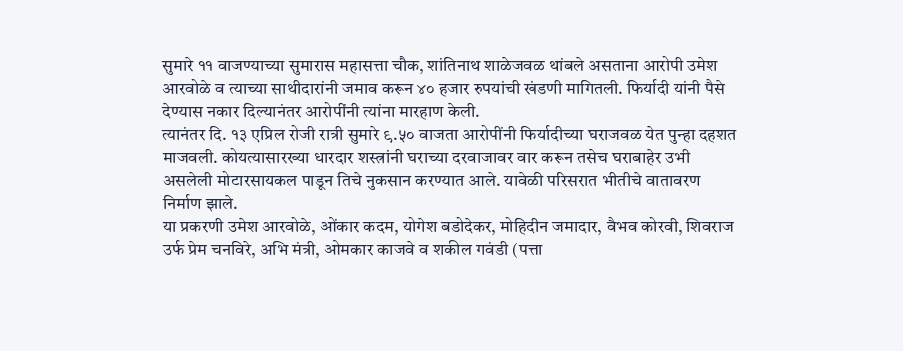सुमारे ११ वाजण्याच्या सुमारास महासत्ता चौक, शांतिनाथ शाळेजवळ थांबले असताना आरोपी उमेश आरवोळे व त्याच्या साथीदारांनी जमाव करून ४० हजार रुपयांची खंडणी मागितली. फिर्यादी यांनी पैसे देण्यास नकार दिल्यानंतर आरोपींनी त्यांना मारहाण केली.
त्यानंतर दि. १३ एप्रिल रोजी रात्री सुमारे ९.५० वाजता आरोपींनी फिर्यादीच्या घराजवळ येत पुन्हा दहशत माजवली. कोयत्यासारख्या धारदार शस्त्रांनी घराच्या दरवाजावर वार करून तसेच घराबाहेर उभी असलेली मोटारसायकल पाडून तिचे नुकसान करण्यात आले. यावेळी परिसरात भीतीचे वातावरण निर्माण झाले.
या प्रकरणी उमेश आरवोळे, ओंकार कदम, योगेश बडोदेकर, मोहिदीन जमादार, वैभव कोरवी, शिवराज उर्फ प्रेम चनविरे, अभि मंत्री, ओमकार काजवे व शकील गवंडी (पत्ता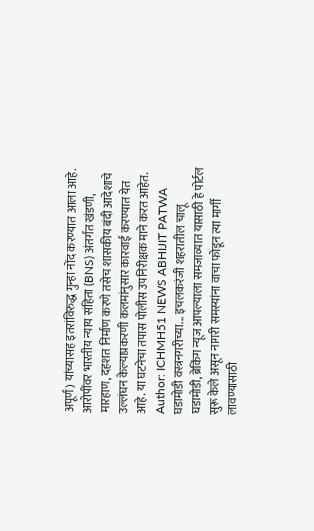अपूर्ण) यांच्यासह इतरांविरुद्ध गुन्हा नोंद करण्यात आला आहे.
आरोपींवर भारतीय न्याय संहिता (BNS) अंतर्गत खंडणी, मारहाण, दहशत निर्माण करणे तसेच शासकीय बंदी आदेशाचे उल्लंघन केल्याप्रकरणी कलमांनुसार कारवाई करण्यात येत आहे. या घटनेचा तपास पोलीस उपनिरीक्षक माने करत आहेत.
Author: ICHMH51 NEWS ABHIJIT PATWA
घडामोडी वस्त्रनगरीच्या... इचलकरंजी शहरातील चालू घडामोडी, ब्रेकिंग न्यूज आपल्याला समजाव्यात यासाठी हे पोर्टल सुरू केले असून नागरी समस्यांना वाचा फोडून त्या मार्गी लावण्यासाठी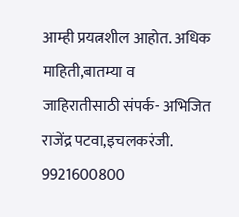आम्ही प्रयत्नशील आहोत. अधिक माहिती,बातम्या व जाहिरातीसाठी संपर्क- अभिजित राजेंद्र पटवा,इचलकरंजी. 9921600800